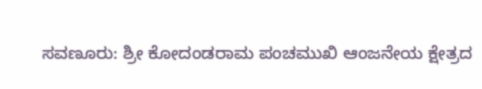ಸವಣೂರು: ಶ್ರೀ ಕೋದಂಡರಾಮ ಪಂಚಮುಖಿ ಆಂಜನೇಯ ಕ್ಷೇತ್ರದ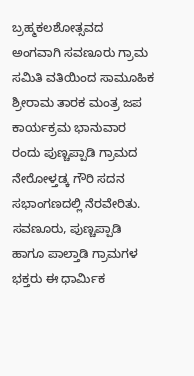ಬ್ರಹ್ಮಕಲಶೋತ್ಸವದ ಅಂಗವಾಗಿ ಸವಣೂರು ಗ್ರಾಮ ಸಮಿತಿ ವತಿಯಿಂದ ಸಾಮೂಹಿಕ ಶ್ರೀರಾಮ ತಾರಕ ಮಂತ್ರ ಜಪ ಕಾರ್ಯಕ್ರಮ ಭಾನುವಾರ ರಂದು ಪುಣ್ಚಪ್ಪಾಡಿ ಗ್ರಾಮದ ನೇರೋಳ್ತಡ್ಕ ಗೌರಿ ಸದನ ಸಭಾಂಗಣದಲ್ಲಿ ನೆರವೇರಿತು.
ಸವಣೂರು, ಪುಣ್ಚಪ್ಪಾಡಿ ಹಾಗೂ ಪಾಲ್ತಾಡಿ ಗ್ರಾಮಗಳ ಭಕ್ತರು ಈ ಧಾರ್ಮಿಕ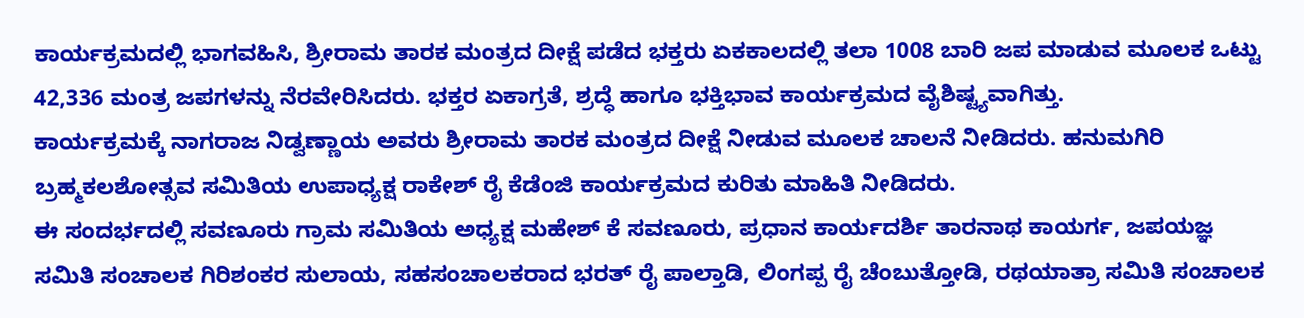ಕಾರ್ಯಕ್ರಮದಲ್ಲಿ ಭಾಗವಹಿಸಿ, ಶ್ರೀರಾಮ ತಾರಕ ಮಂತ್ರದ ದೀಕ್ಷೆ ಪಡೆದ ಭಕ್ತರು ಏಕಕಾಲದಲ್ಲಿ ತಲಾ 1008 ಬಾರಿ ಜಪ ಮಾಡುವ ಮೂಲಕ ಒಟ್ಟು 42,336 ಮಂತ್ರ ಜಪಗಳನ್ನು ನೆರವೇರಿಸಿದರು. ಭಕ್ತರ ಏಕಾಗ್ರತೆ, ಶ್ರದ್ಧೆ ಹಾಗೂ ಭಕ್ತಿಭಾವ ಕಾರ್ಯಕ್ರಮದ ವೈಶಿಷ್ಟ್ಯವಾಗಿತ್ತು.
ಕಾರ್ಯಕ್ರಮಕ್ಕೆ ನಾಗರಾಜ ನಿಡ್ವಣ್ಣಾಯ ಅವರು ಶ್ರೀರಾಮ ತಾರಕ ಮಂತ್ರದ ದೀಕ್ಷೆ ನೀಡುವ ಮೂಲಕ ಚಾಲನೆ ನೀಡಿದರು. ಹನುಮಗಿರಿ ಬ್ರಹ್ಮಕಲಶೋತ್ಸವ ಸಮಿತಿಯ ಉಪಾಧ್ಯಕ್ಷ ರಾಕೇಶ್ ರೈ ಕೆಡೆಂಜಿ ಕಾರ್ಯಕ್ರಮದ ಕುರಿತು ಮಾಹಿತಿ ನೀಡಿದರು.
ಈ ಸಂದರ್ಭದಲ್ಲಿ ಸವಣೂರು ಗ್ರಾಮ ಸಮಿತಿಯ ಅಧ್ಯಕ್ಷ ಮಹೇಶ್ ಕೆ ಸವಣೂರು, ಪ್ರಧಾನ ಕಾರ್ಯದರ್ಶಿ ತಾರನಾಥ ಕಾಯರ್ಗ, ಜಪಯಜ್ಞ ಸಮಿತಿ ಸಂಚಾಲಕ ಗಿರಿಶಂಕರ ಸುಲಾಯ, ಸಹಸಂಚಾಲಕರಾದ ಭರತ್ ರೈ ಪಾಲ್ತಾಡಿ, ಲಿಂಗಪ್ಪ ರೈ ಚೆಂಬುತ್ತೋಡಿ, ರಥಯಾತ್ರಾ ಸಮಿತಿ ಸಂಚಾಲಕ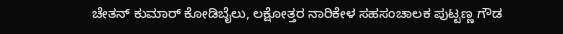ಚೇತನ್ ಕುಮಾರ್ ಕೋಡಿಬೈಲು, ಲಕ್ಷೋತ್ತರ ನಾರಿಕೇಳ ಸಹಸಂಚಾಲಕ ಪುಟ್ಟಣ್ಣ ಗೌಡ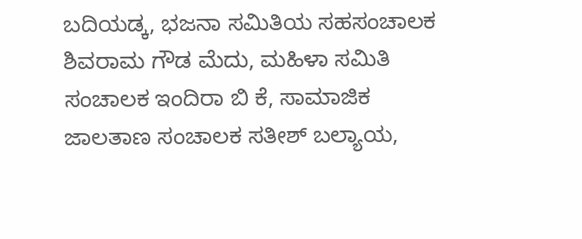ಬದಿಯಡ್ಕ, ಭಜನಾ ಸಮಿತಿಯ ಸಹಸಂಚಾಲಕ ಶಿವರಾಮ ಗೌಡ ಮೆದು, ಮಹಿಳಾ ಸಮಿತಿ ಸಂಚಾಲಕ ಇಂದಿರಾ ಬಿ ಕೆ, ಸಾಮಾಜಿಕ ಜಾಲತಾಣ ಸಂಚಾಲಕ ಸತೀಶ್ ಬಲ್ಯಾಯ,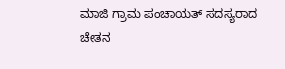ಮಾಜಿ ಗ್ರಾಮ ಪಂಚಾಯತ್ ಸದಸ್ಯರಾದ ಚೇತನ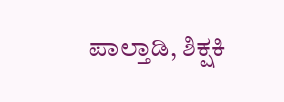ಪಾಲ್ತಾಡಿ, ಶಿಕ್ಷಕಿ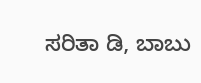ಸರಿತಾ ಡಿ, ಬಾಬು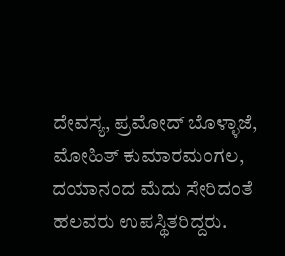ದೇವಸ್ಯ, ಪ್ರಮೋದ್ ಬೊಳ್ಳಾಜೆ, ಮೋಹಿತ್ ಕುಮಾರಮಂಗಲ, ದಯಾನಂದ ಮೆದು ಸೇರಿದಂತೆ ಹಲವರು ಉಪಸ್ಥಿತರಿದ್ದರು.